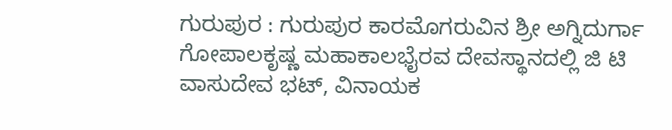ಗುರುಪುರ : ಗುರುಪುರ ಕಾರಮೊಗರುವಿನ ಶ್ರೀ ಅಗ್ನಿದುರ್ಗಾ ಗೋಪಾಲಕೃಷ್ಣ ಮಹಾಕಾಲಭೈರವ ದೇವಸ್ಥಾನದಲ್ಲಿ ಜಿ ಟಿ ವಾಸುದೇವ ಭಟ್, ವಿನಾಯಕ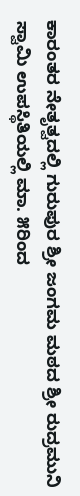ಕಾರಂತರ ನೇತೃತ್ವದಲ್ಲಿ ಗುರುಪುರ ಶ್ರೀ ಜಂಗಮ ಮಠದ ಶ್ರೀ ರುದ್ರಮುನಿ ಸ್ವಾಮಿ ಉಪಸ್ಥಿತಿಯಲ್ಲಿ ಮಾ. ೫ರಿಂದ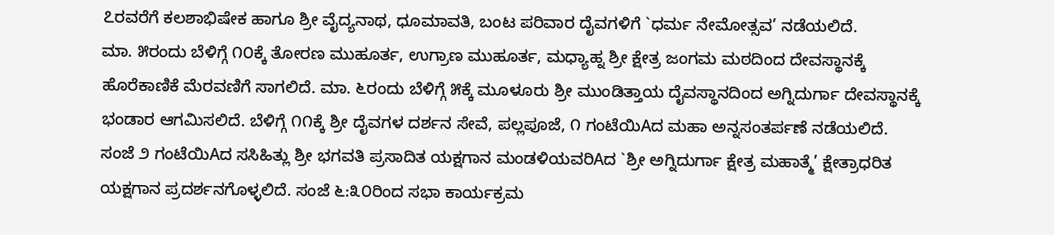೭ರವರೆಗೆ ಕಲಶಾಭಿಷೇಕ ಹಾಗೂ ಶ್ರೀ ವೈದ್ಯನಾಥ, ಧೂಮಾವತಿ, ಬಂಟ ಪರಿವಾರ ದೈವಗಳಿಗೆ `ಧರ್ಮ ನೇಮೋತ್ಸವ’ ನಡೆಯಲಿದೆ.
ಮಾ. ೫ರಂದು ಬೆಳಿಗ್ಗೆ ೧೦ಕ್ಕೆ ತೋರಣ ಮುಹೂರ್ತ, ಉಗ್ರಾಣ ಮುಹೂರ್ತ, ಮಧ್ಯಾಹ್ನ ಶ್ರೀ ಕ್ಷೇತ್ರ ಜಂಗಮ ಮಠದಿಂದ ದೇವಸ್ಥಾನಕ್ಕೆ ಹೊರೆಕಾಣಿಕೆ ಮೆರವಣಿಗೆ ಸಾಗಲಿದೆ. ಮಾ. ೬ರಂದು ಬೆಳಿಗ್ಗೆ ೫ಕ್ಕೆ ಮೂಳೂರು ಶ್ರೀ ಮುಂಡಿತ್ತಾಯ ದೈವಸ್ಥಾನದಿಂದ ಅಗ್ನಿದುರ್ಗಾ ದೇವಸ್ಥಾನಕ್ಕೆ ಭಂಡಾರ ಆಗಮಿಸಲಿದೆ. ಬೆಳಿಗ್ಗೆ ೧೧ಕ್ಕೆ ಶ್ರೀ ದೈವಗಳ ದರ್ಶನ ಸೇವೆ, ಪಲ್ಲಪೂಜೆ, ೧ ಗಂಟೆಯಿAದ ಮಹಾ ಅನ್ನಸಂತರ್ಪಣೆ ನಡೆಯಲಿದೆ.
ಸಂಜೆ ೨ ಗಂಟೆಯಿAದ ಸಸಿಹಿತ್ಲು ಶ್ರೀ ಭಗವತಿ ಪ್ರಸಾದಿತ ಯಕ್ಷಗಾನ ಮಂಡಳಿಯವರಿAದ `ಶ್ರೀ ಅಗ್ನಿದುರ್ಗಾ ಕ್ಷೇತ್ರ ಮಹಾತ್ಮೆ’ ಕ್ಷೇತ್ರಾಧರಿತ ಯಕ್ಷಗಾನ ಪ್ರದರ್ಶನಗೊಳ್ಳಲಿದೆ. ಸಂಜೆ ೬:೩೦ರಿಂದ ಸಭಾ ಕಾರ್ಯಕ್ರಮ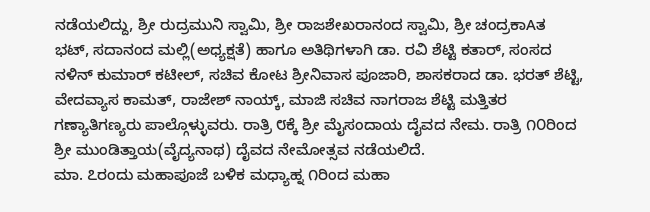ನಡೆಯಲಿದ್ದು, ಶ್ರೀ ರುದ್ರಮುನಿ ಸ್ವಾಮಿ, ಶ್ರೀ ರಾಜಶೇಖರಾನಂದ ಸ್ವಾಮಿ, ಶ್ರೀ ಚಂದ್ರಕಾAತ ಭಟ್, ಸದಾನಂದ ಮಲ್ಲಿ(ಅಧ್ಯಕ್ಷತೆ) ಹಾಗೂ ಅತಿಥಿಗಳಾಗಿ ಡಾ. ರವಿ ಶೆಟ್ಟಿ ಕತಾರ್, ಸಂಸದ ನಳಿನ್ ಕುಮಾರ್ ಕಟೀಲ್, ಸಚಿವ ಕೋಟ ಶ್ರೀನಿವಾಸ ಪೂಜಾರಿ, ಶಾಸಕರಾದ ಡಾ. ಭರತ್ ಶೆಟ್ಟಿ, ವೇದವ್ಯಾಸ ಕಾಮತ್, ರಾಜೇಶ್ ನಾಯ್ಕ್, ಮಾಜಿ ಸಚಿವ ನಾಗರಾಜ ಶೆಟ್ಟಿ ಮತ್ತಿತರ ಗಣ್ಯಾತಿಗಣ್ಯರು ಪಾಲ್ಗೊಳ್ಳುವರು. ರಾತ್ರಿ ೮ಕ್ಕೆ ಶ್ರೀ ಮೈಸಂದಾಯ ದೈವದ ನೇಮ. ರಾತ್ರಿ ೧೦ರಿಂದ ಶ್ರೀ ಮುಂಡಿತ್ತಾಯ(ವೈದ್ಯನಾಥ) ದೈವದ ನೇಮೋತ್ಸವ ನಡೆಯಲಿದೆ.
ಮಾ. ೭ರಂದು ಮಹಾಪೂಜೆ ಬಳಿಕ ಮಧ್ಯಾಹ್ನ ೧ರಿಂದ ಮಹಾ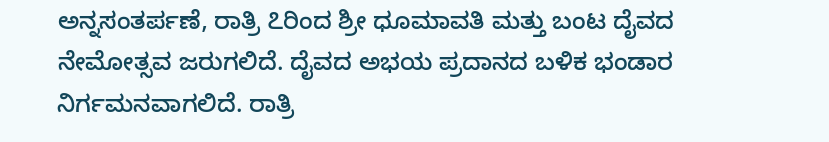ಅನ್ನಸಂತರ್ಪಣೆ, ರಾತ್ರಿ ೭ರಿಂದ ಶ್ರೀ ಧೂಮಾವತಿ ಮತ್ತು ಬಂಟ ದೈವದ ನೇಮೋತ್ಸವ ಜರುಗಲಿದೆ. ದೈವದ ಅಭಯ ಪ್ರದಾನದ ಬಳಿಕ ಭಂಡಾರ ನಿರ್ಗಮನವಾಗಲಿದೆ. ರಾತ್ರಿ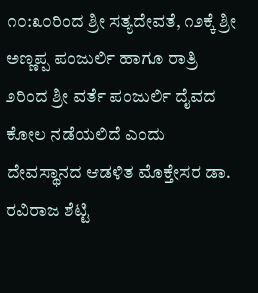೧೦:೩೦ರಿಂದ ಶ್ರೀ ಸತ್ಯದೇವತೆ, ೧೨ಕ್ಕೆ ಶ್ರೀ ಅಣ್ಣಪ್ಪ ಪಂಜುರ್ಲಿ ಹಾಗೂ ರಾತ್ರಿ ೨ರಿಂದ ಶ್ರೀ ವರ್ತೆ ಪಂಜುರ್ಲಿ ದೈವದ ಕೋಲ ನಡೆಯಲಿದೆ ಎಂದು ದೇವಸ್ಥಾನದ ಆಡಳಿತ ಮೊಕ್ತೇಸರ ಡಾ. ರವಿರಾಜ ಶೆಟ್ಟಿ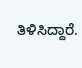ತಿಳಿಸಿದ್ದಾರೆ.